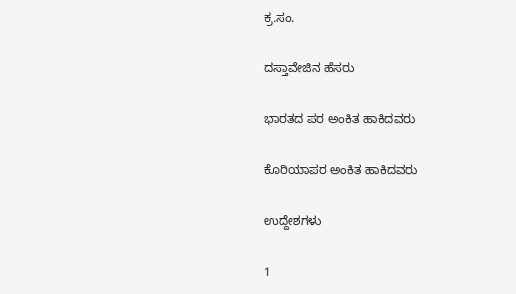ಕ್ರ.ಸಂ.

ದಸ್ತಾವೇಜಿನ ಹೆಸರು

ಭಾರತದ ಪರ ಅಂಕಿತ ಹಾಕಿದವರು

ಕೊರಿಯಾಪರ ಅಂಕಿತ ಹಾಕಿದವರು

ಉದ್ದೇಶಗಳು

1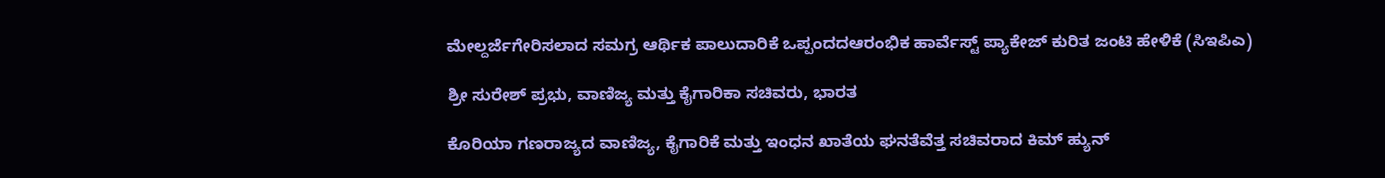ಮೇಲ್ದರ್ಜೆಗೇರಿಸಲಾದ ಸಮಗ್ರ ಆರ್ಥಿಕ ಪಾಲುದಾರಿಕೆ ಒಪ್ಪಂದದಆರಂಭಿಕ ಹಾರ್ವೆಸ್ಟ್ ಪ್ಯಾಕೇಜ್ ಕುರಿತ ಜಂಟಿ ಹೇಳಿಕೆ (ಸಿಇಪಿಎ)

ಶ್ರೀ ಸುರೇಶ್ ಪ್ರಭು, ವಾಣಿಜ್ಯ ಮತ್ತು ಕೈಗಾರಿಕಾ ಸಚಿವರು, ಭಾರತ

ಕೊರಿಯಾ ಗಣರಾಜ್ಯದ ವಾಣಿಜ್ಯ, ಕೈಗಾರಿಕೆ ಮತ್ತು ಇಂಧನ ಖಾತೆಯ ಘನತೆವೆತ್ತ ಸಚಿವರಾದ ಕಿಮ್ ಹ್ಯುನ್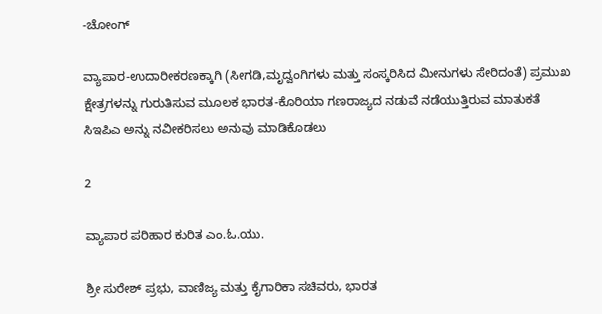-ಚೋಂಗ್

ವ್ಯಾಪಾರ-ಉದಾರೀಕರಣಕ್ಕಾಗಿ (ಸೀಗಡಿ,ಮೃದ್ವಂಗಿಗಳು ಮತ್ತು ಸಂಸ್ಕರಿಸಿದ ಮೀನುಗಳು ಸೇರಿದಂತೆ) ಪ್ರಮುಖ ಕ್ಷೇತ್ರಗಳನ್ನು ಗುರುತಿಸುವ ಮೂಲಕ ಭಾರತ-ಕೊರಿಯಾ ಗಣರಾಜ್ಯದ ನಡುವೆ ನಡೆಯುತ್ತಿರುವ ಮಾತುಕತೆ ಸಿಇಪಿಎ ಅನ್ನು ನವೀಕರಿಸಲು ಅನುವು ಮಾಡಿಕೊಡಲು

2

ವ್ಯಾಪಾರ ಪರಿಹಾರ ಕುರಿತ ಎಂ.ಓ.ಯು.

ಶ್ರೀ ಸುರೇಶ್ ಪ್ರಭು, ವಾಣಿಜ್ಯ ಮತ್ತು ಕೈಗಾರಿಕಾ ಸಚಿವರು, ಭಾರತ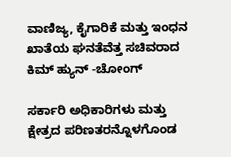ವಾಣಿಜ್ಯ, ಕೈಗಾರಿಕೆ ಮತ್ತು ಇಂಧನ ಖಾತೆಯ ಘನತೆವೆತ್ತ ಸಚಿವರಾದ ಕಿಮ್ ಹ್ಯುನ್ -ಚೋಂಗ್

ಸರ್ಕಾರಿ ಅಧಿಕಾರಿಗಳು ಮತ್ತು ಕ್ಷೇತ್ರದ ಪರಿಣತರನ್ನೊಳಗೊಂಡ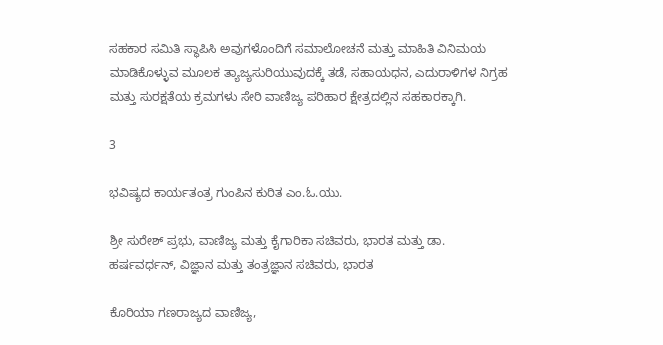ಸಹಕಾರ ಸಮಿತಿ ಸ್ಥಾಪಿಸಿ ಅವುಗಳೊಂದಿಗೆ ಸಮಾಲೋಚನೆ ಮತ್ತು ಮಾಹಿತಿ ವಿನಿಮಯ ಮಾಡಿಕೊಳ್ಳುವ ಮೂಲಕ ತ್ಯಾಜ್ಯಸುರಿಯುವುದಕ್ಕೆ ತಡೆ, ಸಹಾಯಧನ, ಎದುರಾಳಿಗಳ ನಿಗ್ರಹ ಮತ್ತು ಸುರಕ್ಷತೆಯ ಕ್ರಮಗಳು ಸೇರಿ ವಾಣಿಜ್ಯ ಪರಿಹಾರ ಕ್ಷೇತ್ರದಲ್ಲಿನ ಸಹಕಾರಕ್ಕಾಗಿ.

3

ಭವಿಷ್ಯದ ಕಾರ್ಯತಂತ್ರ ಗುಂಪಿನ ಕುರಿತ ಎಂ.ಓ.ಯು.

ಶ್ರೀ ಸುರೇಶ್ ಪ್ರಭು, ವಾಣಿಜ್ಯ ಮತ್ತು ಕೈಗಾರಿಕಾ ಸಚಿವರು, ಭಾರತ ಮತ್ತು ಡಾ. ಹರ್ಷವರ್ಧನ್, ವಿಜ್ಞಾನ ಮತ್ತು ತಂತ್ರಜ್ಞಾನ ಸಚಿವರು, ಭಾರತ

ಕೊರಿಯಾ ಗಣರಾಜ್ಯದ ವಾಣಿಜ್ಯ,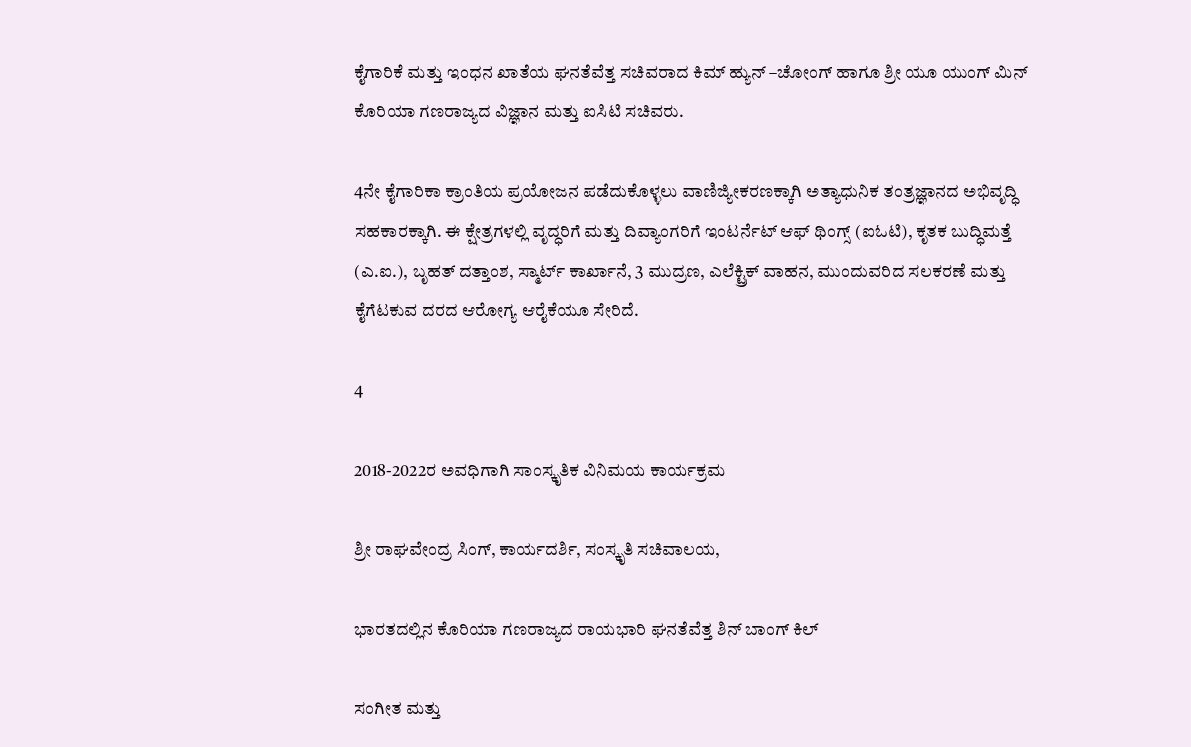ಕೈಗಾರಿಕೆ ಮತ್ತು ಇಂಧನ ಖಾತೆಯ ಘನತೆವೆತ್ತ ಸಚಿವರಾದ ಕಿಮ್ ಹ್ಯುನ್ –ಚೋಂಗ್ ಹಾಗೂ ಶ್ರೀ ಯೂ ಯುಂಗ್ ಮಿನ್ ಕೊರಿಯಾ ಗಣರಾಜ್ಯದ ವಿಜ್ಞಾನ ಮತ್ತು ಐಸಿಟಿ ಸಚಿವರು.

4ನೇ ಕೈಗಾರಿಕಾ ಕ್ರಾಂತಿಯ ಪ್ರಯೋಜನ ಪಡೆದುಕೊಳ್ಳಲು ವಾಣಿಜ್ಯೀಕರಣಕ್ಕಾಗಿ ಅತ್ಯಾಧುನಿಕ ತಂತ್ರಜ್ಞಾನದ ಅಭಿವೃದ್ಧಿ ಸಹಕಾರಕ್ಕಾಗಿ. ಈ ಕ್ಷೇತ್ರಗಳಲ್ಲಿ ವೃದ್ಧರಿಗೆ ಮತ್ತು ದಿವ್ಯಾಂಗರಿಗೆ ಇಂಟರ್ನೆಟ್ ಆಫ್ ಥಿಂಗ್ಸ್ (ಐಓಟಿ), ಕೃತಕ ಬುದ್ಧಿಮತ್ತೆ (ಎ.ಐ.), ಬೃಹತ್ ದತ್ತಾಂಶ, ಸ್ಮಾರ್ಟ್ ಕಾರ್ಖಾನೆ, 3 ಮುದ್ರಣ, ಎಲೆಕ್ಟ್ರಿಕ್ ವಾಹನ, ಮುಂದುವರಿದ ಸಲಕರಣೆ ಮತ್ತು ಕೈಗೆಟಕುವ ದರದ ಆರೋಗ್ಯ ಆರೈಕೆಯೂ ಸೇರಿದೆ.

4

2018-2022ರ ಅವಧಿಗಾಗಿ ಸಾಂಸ್ಕೃತಿಕ ವಿನಿಮಯ ಕಾರ್ಯಕ್ರಮ

ಶ್ರೀ ರಾಘವೇಂದ್ರ ಸಿಂಗ್, ಕಾರ್ಯದರ್ಶಿ, ಸಂಸ್ಕೃತಿ ಸಚಿವಾಲಯ,

ಭಾರತದಲ್ಲಿನ ಕೊರಿಯಾ ಗಣರಾಜ್ಯದ ರಾಯಭಾರಿ ಘನತೆವೆತ್ತ ಶಿನ್ ಬಾಂಗ್ ಕಿಲ್

ಸಂಗೀತ ಮತ್ತು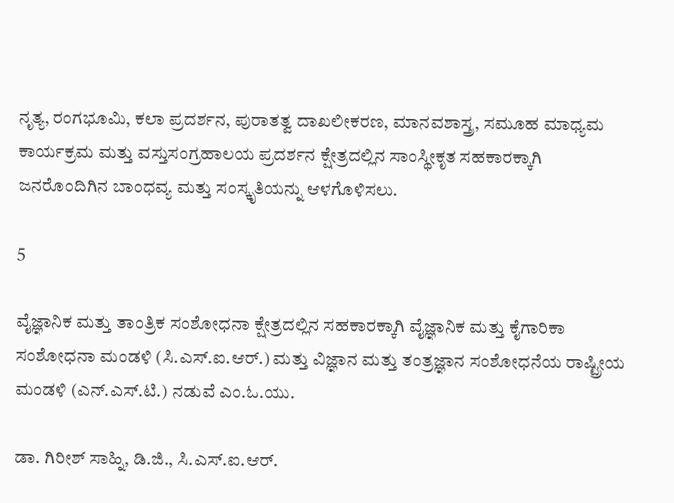ನೃತ್ಯ, ರಂಗಭೂಮಿ, ಕಲಾ ಪ್ರದರ್ಶನ, ಪುರಾತತ್ವ ದಾಖಲೀಕರಣ, ಮಾನವಶಾಸ್ತ್ರ, ಸಮೂಹ ಮಾಧ್ಯಮ ಕಾರ್ಯಕ್ರಮ ಮತ್ತು ವಸ್ತುಸಂಗ್ರಹಾಲಯ ಪ್ರದರ್ಶನ ಕ್ಷೇತ್ರದಲ್ಲಿನ ಸಾಂಸ್ಥೀಕೃತ ಸಹಕಾರಕ್ಕಾಗಿ ಜನರೊಂದಿಗಿನ ಬಾಂಧವ್ಯ ಮತ್ತು ಸಂಸ್ಕೃತಿಯನ್ನು ಆಳಗೊಳಿಸಲು.

5

ವೈಜ್ಞಾನಿಕ ಮತ್ತು ತಾಂತ್ರಿಕ ಸಂಶೋಧನಾ ಕ್ಷೇತ್ರದಲ್ಲಿನ ಸಹಕಾರಕ್ಕಾಗಿ ವೈಜ್ಞಾನಿಕ ಮತ್ತು ಕೈಗಾರಿಕಾ ಸಂಶೋಧನಾ ಮಂಡಳಿ (ಸಿ.ಎಸ್.ಐ.ಆರ್.) ಮತ್ತು ವಿಜ್ಞಾನ ಮತ್ತು ತಂತ್ರಜ್ಞಾನ ಸಂಶೋಧನೆಯ ರಾಷ್ಟ್ರೀಯ ಮಂಡಳಿ (ಎನ್.ಎಸ್.ಟಿ.) ನಡುವೆ ಎಂ.ಓ.ಯು.

ಡಾ. ಗಿರೀಶ್ ಸಾಹ್ನಿ, ಡಿ.ಜಿ., ಸಿ.ಎಸ್.ಐ.ಆರ್.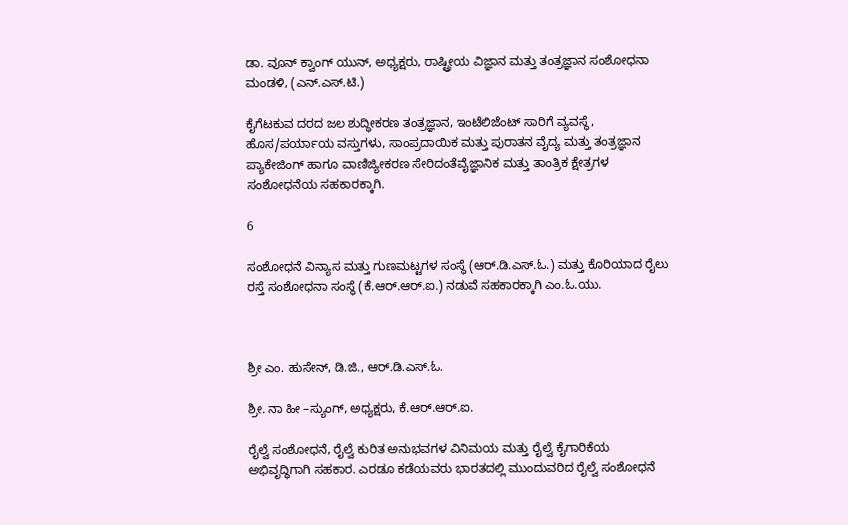ಡಾ. ವೂನ್ ಕ್ವಾಂಗ್ ಯುನ್, ಅಧ್ಯಕ್ಷರು, ರಾಷ್ಟ್ರೀಯ ವಿಜ್ಞಾನ ಮತ್ತು ತಂತ್ರಜ್ಞಾನ ಸಂಶೋಧನಾ ಮಂಡಳಿ, (ಎನ್.ಎಸ್.ಟಿ.)

ಕೈಗೆಟಕುವ ದರದ ಜಲ ಶುದ್ಧೀಕರಣ ತಂತ್ರಜ್ಞಾನ, ಇಂಟೆಲಿಜೆಂಟ್ ಸಾರಿಗೆ ವ್ಯವಸ್ಥೆ, ಹೊಸ/ಪರ್ಯಾಯ ವಸ್ತುಗಳು, ಸಾಂಪ್ರದಾಯಿಕ ಮತ್ತು ಪುರಾತನ ವೈದ್ಯ ಮತ್ತು ತಂತ್ರಜ್ಞಾನ ಪ್ಯಾಕೇಜಿಂಗ್ ಹಾಗೂ ವಾಣಿಜ್ಯೀಕರಣ ಸೇರಿದಂತೆವೈಜ್ಞಾನಿಕ ಮತ್ತು ತಾಂತ್ರಿಕ ಕ್ಷೇತ್ರಗಳ ಸಂಶೋಧನೆಯ ಸಹಕಾರಕ್ಕಾಗಿ.

6

ಸಂಶೋಧನೆ ವಿನ್ಯಾಸ ಮತ್ತು ಗುಣಮಟ್ಟಗಳ ಸಂಸ್ಥೆ (ಆರ್.ಡಿ.ಎಸ್.ಓ.) ಮತ್ತು ಕೊರಿಯಾದ ರೈಲು ರಸ್ತೆ ಸಂಶೋಧನಾ ಸಂಸ್ಥೆ (ಕೆ.ಆರ್.ಆರ್.ಐ.) ನಡುವೆ ಸಹಕಾರಕ್ಕಾಗಿ ಎಂ.ಓ.ಯು.



ಶ್ರೀ ಎಂ. ಹುಸೇನ್, ಡಿ.ಜಿ., ಆರ್.ಡಿ.ಎಸ್.ಓ.

ಶ್ರೀ. ನಾ ಹೀ –ಸ್ಯುಂಗ್, ಅಧ್ಯಕ್ಷರು, ಕೆ.ಆರ್.ಆರ್.ಐ.

ರೈಲ್ವೆ ಸಂಶೋಧನೆ, ರೈಲ್ವೆ ಕುರಿತ ಅನುಭವಗಳ ವಿನಿಮಯ ಮತ್ತು ರೈಲ್ವೆ ಕೈಗಾರಿಕೆಯ ಅಭಿವೃದ್ಧಿಗಾಗಿ ಸಹಕಾರ. ಎರಡೂ ಕಡೆಯವರು ಭಾರತದಲ್ಲಿ ಮುಂದುವರಿದ ರೈಲ್ವೆ ಸಂಶೋಧನೆ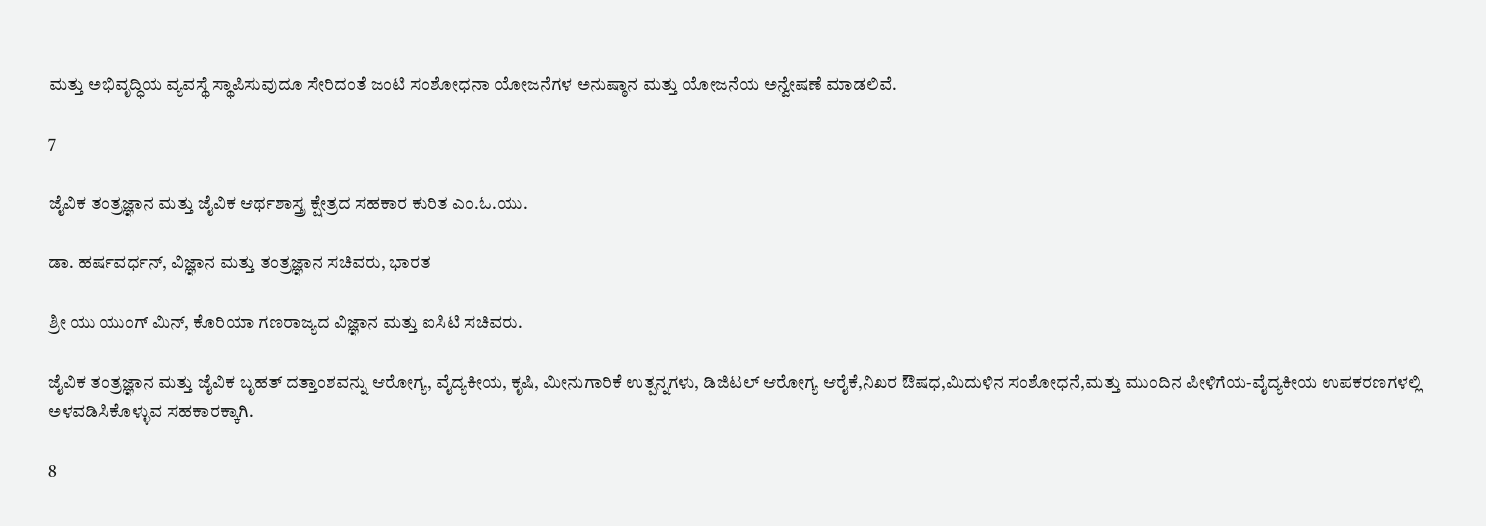ಮತ್ತು ಅಭಿವೃದ್ಧಿಯ ವ್ಯವಸ್ಥೆ ಸ್ಥಾಪಿಸುವುದೂ ಸೇರಿದಂತೆ ಜಂಟಿ ಸಂಶೋಧನಾ ಯೋಜನೆಗಳ ಅನುಷ್ಠಾನ ಮತ್ತು ಯೋಜನೆಯ ಅನ್ವೇಷಣೆ ಮಾಡಲಿವೆ.

7

ಜೈವಿಕ ತಂತ್ರಜ್ಞಾನ ಮತ್ತು ಜೈವಿಕ ಆರ್ಥಶಾಸ್ತ್ರ ಕ್ಷೇತ್ರದ ಸಹಕಾರ ಕುರಿತ ಎಂ.ಓ.ಯು.

ಡಾ. ಹರ್ಷವರ್ಧನ್, ವಿಜ್ಞಾನ ಮತ್ತು ತಂತ್ರಜ್ಞಾನ ಸಚಿವರು, ಭಾರತ

ಶ್ರೀ ಯು ಯುಂಗ್ ಮಿನ್, ಕೊರಿಯಾ ಗಣರಾಜ್ಯದ ವಿಜ್ಞಾನ ಮತ್ತು ಐಸಿಟಿ ಸಚಿವರು.

ಜೈವಿಕ ತಂತ್ರಜ್ಞಾನ ಮತ್ತು ಜೈವಿಕ ಬೃಹತ್ ದತ್ತಾಂಶವನ್ನು ಆರೋಗ್ಯ, ವೈದ್ಯಕೀಯ, ಕೃಷಿ, ಮೀನುಗಾರಿಕೆ ಉತ್ಪನ್ನಗಳು, ಡಿಜಿಟಲ್ ಆರೋಗ್ಯ ಆರೈಕೆ,ನಿಖರ ಔಷಧ,ಮಿದುಳಿನ ಸಂಶೋಧನೆ,ಮತ್ತು ಮುಂದಿನ ಪೀಳಿಗೆಯ-ವೈದ್ಯಕೀಯ ಉಪಕರಣಗಳಲ್ಲಿ ಅಳವಡಿಸಿಕೊಳ್ಳುವ ಸಹಕಾರಕ್ಕಾಗಿ.

8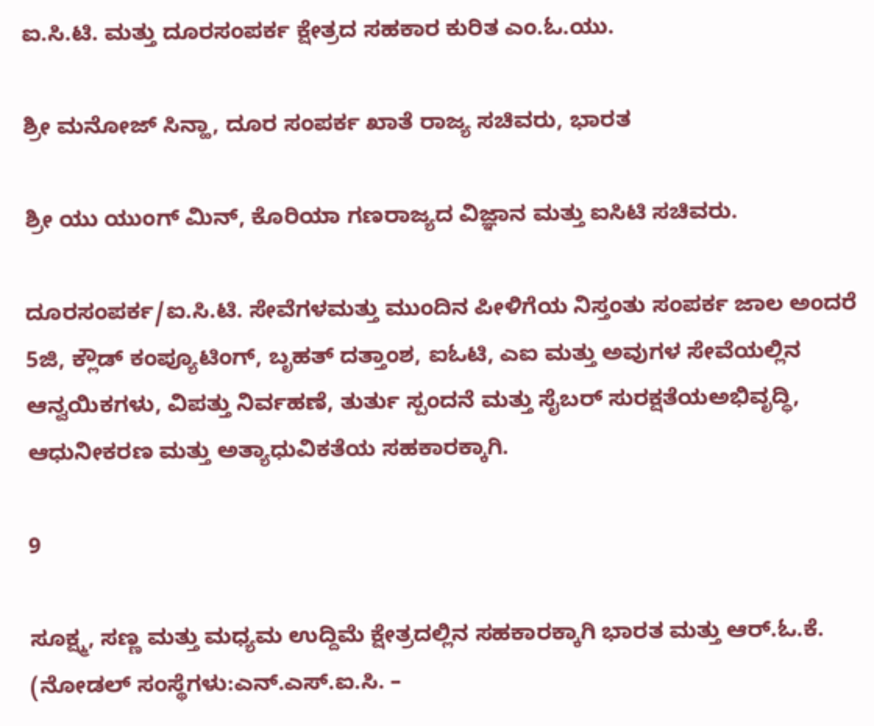ಐ.ಸಿ.ಟಿ. ಮತ್ತು ದೂರಸಂಪರ್ಕ ಕ್ಷೇತ್ರದ ಸಹಕಾರ ಕುರಿತ ಎಂ.ಓ.ಯು.

ಶ್ರೀ ಮನೋಜ್ ಸಿನ್ಹಾ, ದೂರ ಸಂಪರ್ಕ ಖಾತೆ ರಾಜ್ಯ ಸಚಿವರು, ಭಾರತ

ಶ್ರೀ ಯು ಯುಂಗ್ ಮಿನ್, ಕೊರಿಯಾ ಗಣರಾಜ್ಯದ ವಿಜ್ಞಾನ ಮತ್ತು ಐಸಿಟಿ ಸಚಿವರು.

ದೂರಸಂಪರ್ಕ/ಐ.ಸಿ.ಟಿ. ಸೇವೆಗಳಮತ್ತು ಮುಂದಿನ ಪೀಳಿಗೆಯ ನಿಸ್ತಂತು ಸಂಪರ್ಕ ಜಾಲ ಅಂದರೆ 5ಜಿ, ಕ್ಲೌಡ್ ಕಂಪ್ಯೂಟಿಂಗ್, ಬೃಹತ್ ದತ್ತಾಂಶ, ಐಓಟಿ, ಎಐ ಮತ್ತು ಅವುಗಳ ಸೇವೆಯಲ್ಲಿನ ಆನ್ವಯಿಕಗಳು, ವಿಪತ್ತು ನಿರ್ವಹಣೆ, ತುರ್ತು ಸ್ಪಂದನೆ ಮತ್ತು ಸೈಬರ್ ಸುರಕ್ಷತೆಯಅಭಿವೃದ್ಧಿ, ಆಧುನೀಕರಣ ಮತ್ತು ಅತ್ಯಾಧುವಿಕತೆಯ ಸಹಕಾರಕ್ಕಾಗಿ.

9

ಸೂಕ್ಷ್ಮ, ಸಣ್ಣ ಮತ್ತು ಮಧ್ಯಮ ಉದ್ದಿಮೆ ಕ್ಷೇತ್ರದಲ್ಲಿನ ಸಹಕಾರಕ್ಕಾಗಿ ಭಾರತ ಮತ್ತು ಆರ್.ಓ.ಕೆ. (ನೋಡಲ್ ಸಂಸ್ಥೆಗಳು:ಎನ್.ಎಸ್.ಐ.ಸಿ. –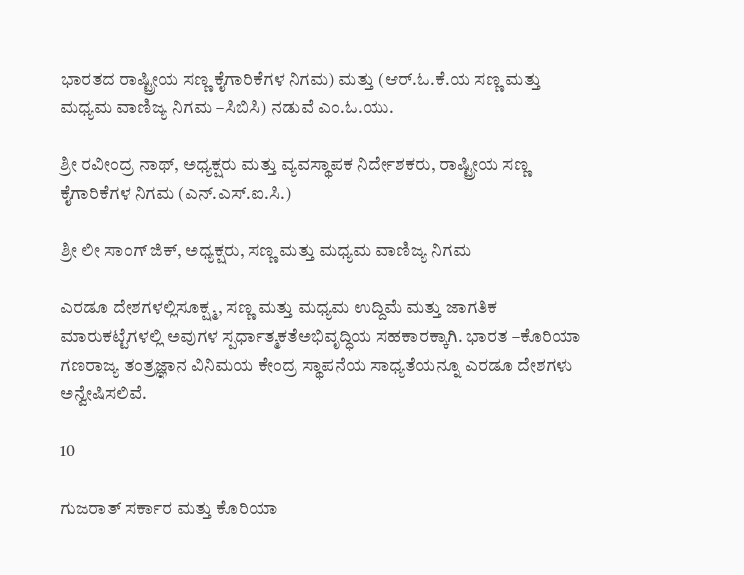ಭಾರತದ ರಾಷ್ಟ್ರೀಯ ಸಣ್ಣ ಕೈಗಾರಿಕೆಗಳ ನಿಗಮ) ಮತ್ತು (ಆರ್.ಓ.ಕೆ.ಯ ಸಣ್ಣ ಮತ್ತು ಮಧ್ಯಮ ವಾಣಿಜ್ಯ ನಿಗಮ –ಸಿಬಿಸಿ) ನಡುವೆ ಎಂ.ಓ.ಯು.

ಶ್ರೀ ರವೀಂದ್ರ ನಾಥ್, ಅಧ್ಯಕ್ಷರು ಮತ್ತು ವ್ಯವಸ್ಥಾಪಕ ನಿರ್ದೇಶಕರು, ರಾಷ್ಟ್ರೀಯ ಸಣ್ಣ ಕೈಗಾರಿಕೆಗಳ ನಿಗಮ (ಎನ್.ಎಸ್.ಐ.ಸಿ.)

ಶ್ರೀ ಲೀ ಸಾಂಗ್ ಜಿಕ್, ಅಧ್ಯಕ್ಷರು, ಸಣ್ಣ ಮತ್ತು ಮಧ್ಯಮ ವಾಣಿಜ್ಯ ನಿಗಮ

ಎರಡೂ ದೇಶಗಳಲ್ಲಿಸೂಕ್ಷ್ಮ, ಸಣ್ಣ ಮತ್ತು ಮಧ್ಯಮ ಉದ್ದಿಮೆ ಮತ್ತು ಜಾಗತಿಕ ಮಾರುಕಟ್ಟೆಗಳಲ್ಲಿ ಅವುಗಳ ಸ್ಪರ್ಧಾತ್ಮಕತೆಅಭಿವೃದ್ಧಿಯ ಸಹಕಾರಕ್ಕಾಗಿ. ಭಾರತ –ಕೊರಿಯಾ ಗಣರಾಜ್ಯ ತಂತ್ರಜ್ಞಾನ ವಿನಿಮಯ ಕೇಂದ್ರ ಸ್ಥಾಪನೆಯ ಸಾಧ್ಯತೆಯನ್ನೂ ಎರಡೂ ದೇಶಗಳು ಅನ್ವೇಷಿಸಲಿವೆ.

10

ಗುಜರಾತ್ ಸರ್ಕಾರ ಮತ್ತು ಕೊರಿಯಾ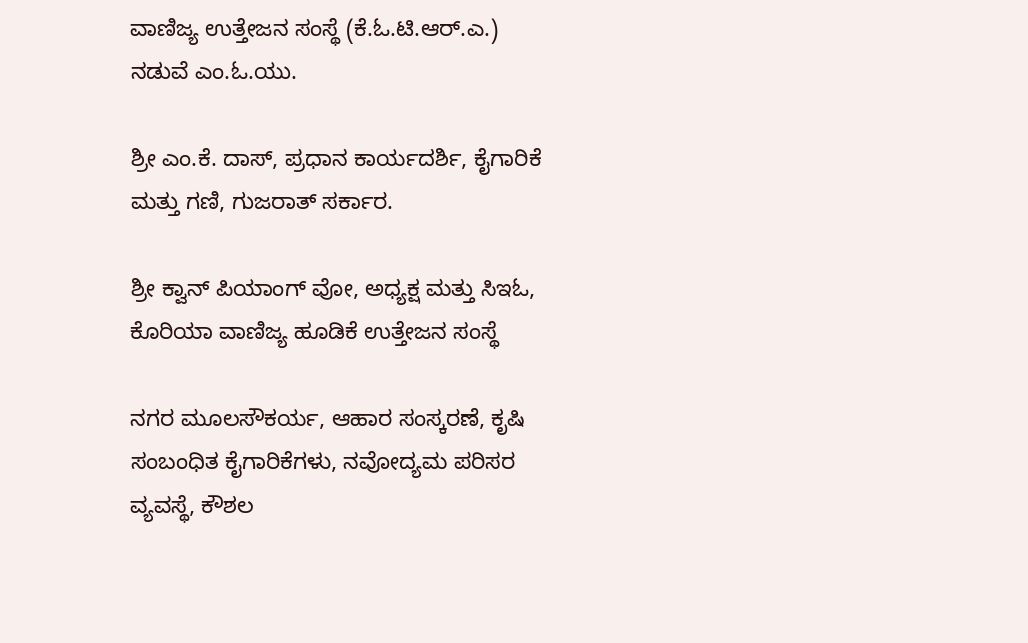ವಾಣಿಜ್ಯ ಉತ್ತೇಜನ ಸಂಸ್ಥೆ (ಕೆ.ಓ.ಟಿ.ಆರ್.ಎ.) ನಡುವೆ ಎಂ.ಓ.ಯು.

ಶ್ರೀ ಎಂ.ಕೆ. ದಾಸ್, ಪ್ರಧಾನ ಕಾರ್ಯದರ್ಶಿ, ಕೈಗಾರಿಕೆ ಮತ್ತು ಗಣಿ, ಗುಜರಾತ್ ಸರ್ಕಾರ.

ಶ್ರೀ ಕ್ವಾನ್ ಪಿಯಾಂಗ್ ವೋ, ಅಧ್ಯಕ್ಷ ಮತ್ತು ಸಿಇಓ, ಕೊರಿಯಾ ವಾಣಿಜ್ಯ ಹೂಡಿಕೆ ಉತ್ತೇಜನ ಸಂಸ್ಥೆ

ನಗರ ಮೂಲಸೌಕರ್ಯ, ಆಹಾರ ಸಂಸ್ಕರಣೆ, ಕೃಷಿ ಸಂಬಂಧಿತ ಕೈಗಾರಿಕೆಗಳು, ನವೋದ್ಯಮ ಪರಿಸರ ವ್ಯವಸ್ಥೆ, ಕೌಶಲ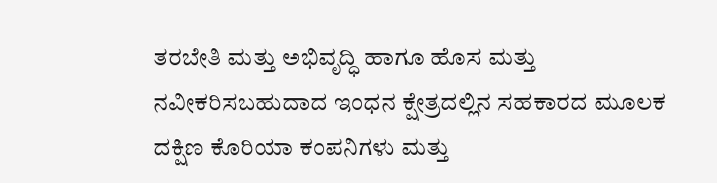ತರಬೇತಿ ಮತ್ತು ಅಭಿವೃದ್ಧಿ ಹಾಗೂ ಹೊಸ ಮತ್ತು ನವೀಕರಿಸಬಹುದಾದ ಇಂಧನ ಕ್ಷೇತ್ರದಲ್ಲಿನ ಸಹಕಾರದ ಮೂಲಕ ದಕ್ಷಿಣ ಕೊರಿಯಾ ಕಂಪನಿಗಳು ಮತ್ತು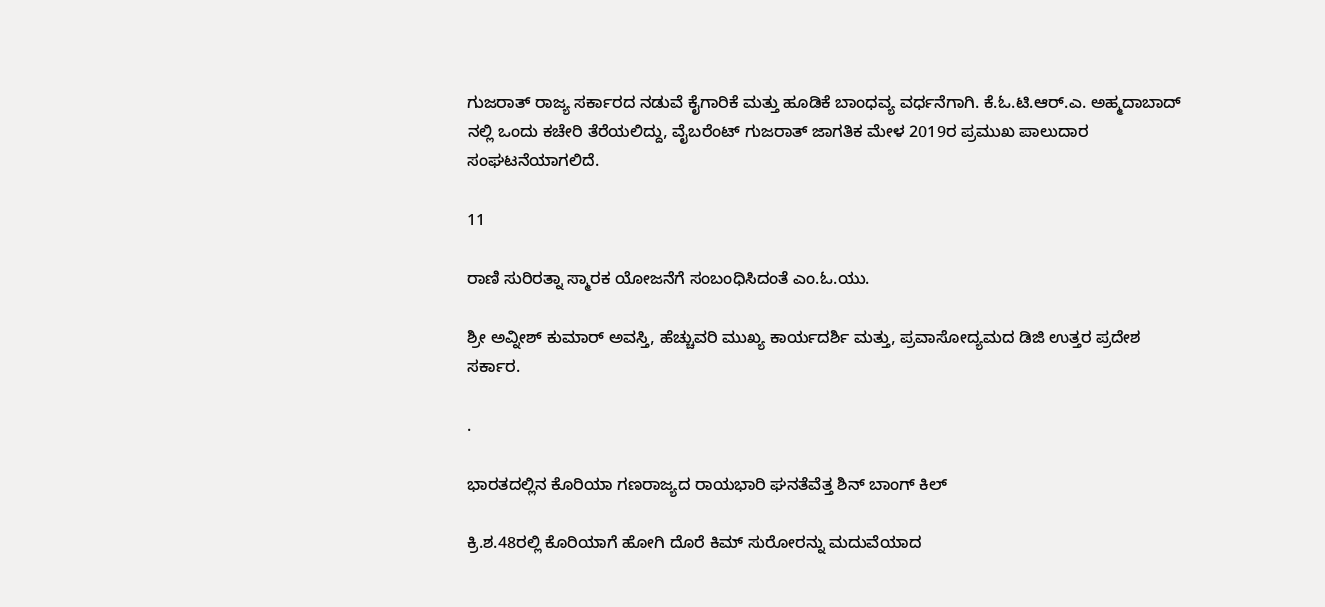ಗುಜರಾತ್ ರಾಜ್ಯ ಸರ್ಕಾರದ ನಡುವೆ ಕೈಗಾರಿಕೆ ಮತ್ತು ಹೂಡಿಕೆ ಬಾಂಧವ್ಯ ವರ್ಧನೆಗಾಗಿ. ಕೆ.ಓ.ಟಿ.ಆರ್.ಎ. ಅಹ್ಮದಾಬಾದ್ ನಲ್ಲಿ ಒಂದು ಕಚೇರಿ ತೆರೆಯಲಿದ್ದು, ವೈಬರೆಂಟ್ ಗುಜರಾತ್ ಜಾಗತಿಕ ಮೇಳ 2019ರ ಪ್ರಮುಖ ಪಾಲುದಾರ ಸಂಘಟನೆಯಾಗಲಿದೆ.

11

ರಾಣಿ ಸುರಿರತ್ನಾ ಸ್ಮಾರಕ ಯೋಜನೆಗೆ ಸಂಬಂಧಿಸಿದಂತೆ ಎಂ.ಓ.ಯು.

ಶ್ರೀ ಅವ್ನೀಶ್ ಕುಮಾರ್ ಅವಸ್ತಿ, ಹೆಚ್ಚುವರಿ ಮುಖ್ಯ ಕಾರ್ಯದರ್ಶಿ ಮತ್ತು, ಪ್ರವಾಸೋದ್ಯಮದ ಡಿಜಿ ಉತ್ತರ ಪ್ರದೇಶ ಸರ್ಕಾರ.

.

ಭಾರತದಲ್ಲಿನ ಕೊರಿಯಾ ಗಣರಾಜ್ಯದ ರಾಯಭಾರಿ ಘನತೆವೆತ್ತ ಶಿನ್ ಬಾಂಗ್ ಕಿಲ್

ಕ್ರಿ.ಶ.48ರಲ್ಲಿ ಕೊರಿಯಾಗೆ ಹೋಗಿ ದೊರೆ ಕಿಮ್ ಸುರೋರನ್ನು ಮದುವೆಯಾದ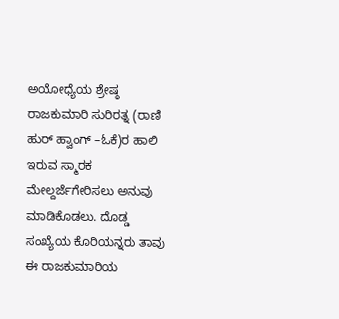ಅಯೋಧ್ಯೆಯ ಶ್ರೇಷ್ಠ ರಾಜಕುಮಾರಿ ಸುರಿರತ್ನ (ರಾಣಿ ಹುರ್ ಹ್ವಾಂಗ್ –ಓಕೆ)ರ ಹಾಲಿ ಇರುವ ಸ್ಮಾರಕ ಮೇಲ್ದರ್ಜೆಗೇರಿಸಲು ಅನುವು ಮಾಡಿಕೊಡಲು. ದೊಡ್ಡ ಸಂಖ್ಯೆಯ ಕೊರಿಯನ್ನರು ತಾವು ಈ ರಾಜಕುಮಾರಿಯ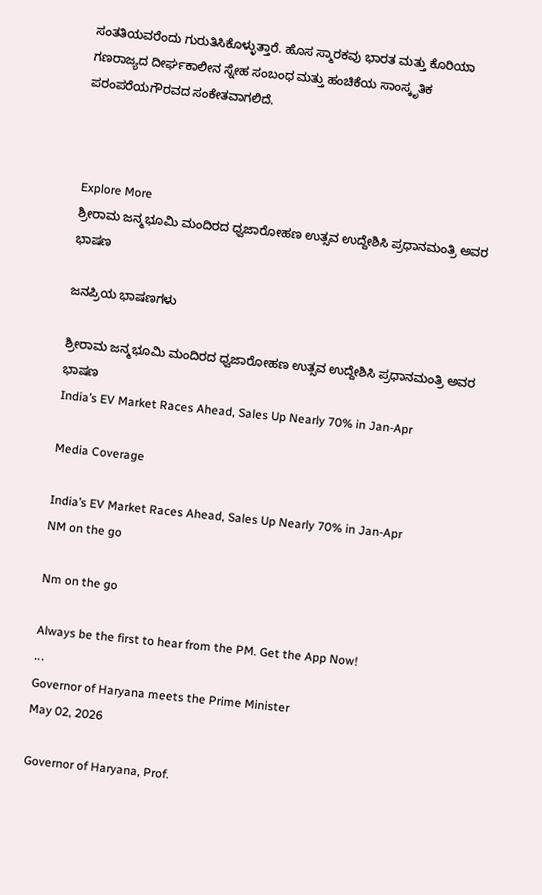ಸಂತತಿಯವರೆಂದು ಗುರುತಿಸಿಕೊಳ್ಳುತ್ತಾರೆ. ಹೊಸ ಸ್ಮಾರಕವು ಭಾರತ ಮತ್ತು ಕೊರಿಯಾ ಗಣರಾಜ್ಯದ ದೀರ್ಘಕಾಲೀನ ಸ್ನೇಹ ಸಂಬಂಧ ಮತ್ತು ಹಂಚಿಕೆಯ ಸಾಂಸ್ಕೃತಿಕ ಪರಂಪರೆಯಗೌರವದ ಸಂಕೇತವಾಗಲಿದೆ.



Explore More
ಶ್ರೀರಾಮ ಜನ್ಮಭೂಮಿ ಮಂದಿರದ ಧ್ವಜಾರೋಹಣ ಉತ್ಸವ ಉದ್ದೇಶಿಸಿ ಪ್ರಧಾನಮಂತ್ರಿ ಅವರ ಭಾಷಣ

ಜನಪ್ರಿಯ ಭಾಷಣಗಳು

ಶ್ರೀರಾಮ ಜನ್ಮಭೂಮಿ ಮಂದಿರದ ಧ್ವಜಾರೋಹಣ ಉತ್ಸವ ಉದ್ದೇಶಿಸಿ ಪ್ರಧಾನಮಂತ್ರಿ ಅವರ ಭಾಷಣ
India’s EV Market Races Ahead, Sales Up Nearly 70% in Jan-Apr

Media Coverage

India’s EV Market Races Ahead, Sales Up Nearly 70% in Jan-Apr
NM on the go

Nm on the go

Always be the first to hear from the PM. Get the App Now!
...
Governor of Haryana meets the Prime Minister
May 02, 2026

Governor of Haryana, Prof.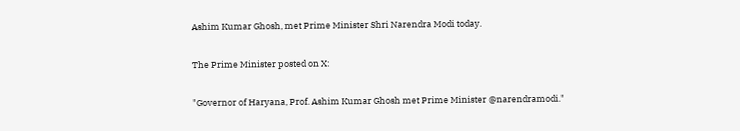Ashim Kumar Ghosh, met Prime Minister Shri Narendra Modi today.

The Prime Minister posted on X:

"Governor of Haryana, Prof. Ashim Kumar Ghosh met Prime Minister @narendramodi."